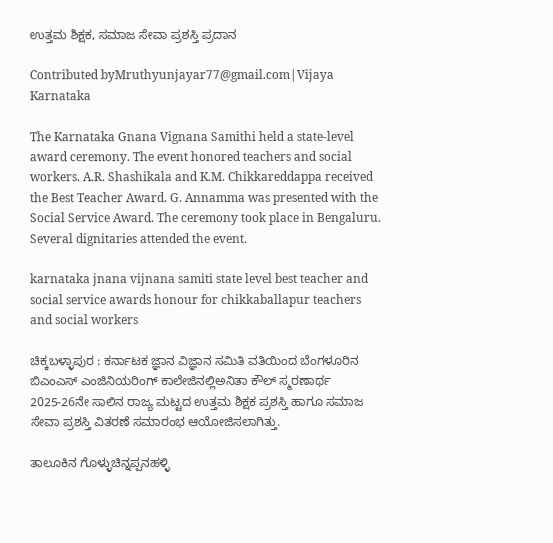ಉತ್ತಮ ಶಿಕ್ಷಕ, ಸಮಾಜ ಸೇವಾ ಪ್ರಶಸ್ತಿ ಪ್ರದಾನ

Contributed byMruthyunjayar77@gmail.com|Vijaya Karnataka

The Karnataka Gnana Vignana Samithi held a state-level award ceremony. The event honored teachers and social workers. A.R. Shashikala and K.M. Chikkareddappa received the Best Teacher Award. G. Annamma was presented with the Social Service Award. The ceremony took place in Bengaluru. Several dignitaries attended the event.

karnataka jnana vijnana samiti state level best teacher and social service awards honour for chikkaballapur teachers and social workers

ಚಿಕ್ಕಬಳ್ಳಾಪುರ : ಕರ್ನಾಟಕ ಜ್ಞಾನ ವಿಜ್ಞಾನ ಸಮಿತಿ ವತಿಯಿಂದ ಬೆಂಗಳೂರಿನ ಬಿಎಂಎಸ್ ಎಂಜಿನಿಯರಿಂಗ್ ಕಾಲೇಜಿನಲ್ಲಿಅನಿತಾ ಕೌಲ್ ಸ್ಮರಣಾರ್ಥ 2025-26ನೇ ಸಾಲಿನ ರಾಜ್ಯ ಮಟ್ಟದ ಉತ್ತಮ ಶಿಕ್ಷಕ ಪ್ರಶಸ್ತಿ ಹಾಗೂ ಸಮಾಜ ಸೇವಾ ಪ್ರಶಸ್ತಿ ವಿತರಣೆ ಸಮಾರಂಭ ಆಯೋಜಿಸಲಾಗಿತ್ತು.

ತಾಲೂಕಿನ ಗೊಳ್ಳುಚಿನ್ನಪ್ಪನಹಳ್ಳಿ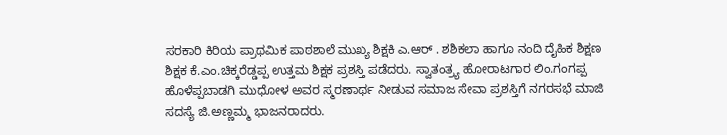ಸರಕಾರಿ ಕಿರಿಯ ಪ್ರಾಥಮಿಕ ಪಾಠಶಾಲೆ ಮುಖ್ಯ ಶಿಕ್ಷಕಿ ಎ.ಆರ್ . ಶಶಿಕಲಾ ಹಾಗೂ ನಂದಿ ದೈಹಿಕ ಶಿಕ್ಷಣ ಶಿಕ್ಷಕ ಕೆ.ಎಂ.ಚಿಕ್ಕರೆಡ್ಡಪ್ಪ ಉತ್ತಮ ಶಿಕ್ಷಕ ಪ್ರಶಸ್ತಿ ಪಡೆದರು. ಸ್ವಾತಂತ್ರ್ಯ ಹೋರಾಟಗಾರ ಲಿಂ.ಗಂಗಪ್ಪ ಹೊಳೆಪ್ಪಬಾಡಗಿ ಮುಧೋಳ ಅವರ ಸ್ಮರಣಾರ್ಥ ನೀಡುವ ಸಮಾಜ ಸೇವಾ ಪ್ರಶಸ್ತಿಗೆ ನಗರಸಭೆ ಮಾಜಿ ಸದಸ್ಯೆ ಜಿ.ಅಣ್ಣಮ್ಮ ಭಾಜನರಾದರು.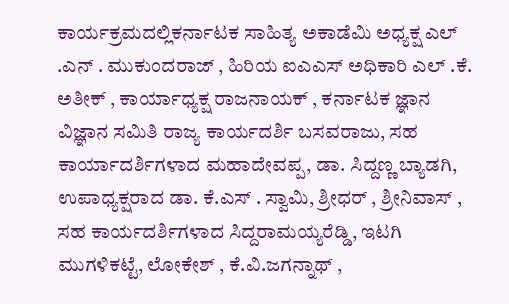ಕಾರ್ಯಕ್ರಮದಲ್ಲಿಕರ್ನಾಟಕ ಸಾಹಿತ್ಯ ಅಕಾಡೆಮಿ ಅಧ್ಯಕ್ಷ ಎಲ್ .ಎನ್ . ಮುಕುಂದರಾಜ್ , ಹಿರಿಯ ಐಎಎಸ್ ಅಧಿಕಾರಿ ಎಲ್ .ಕೆ. ಅತೀಕ್ , ಕಾರ್ಯಾಧ್ಯಕ್ಷ ರಾಜನಾಯಕ್ , ಕರ್ನಾಟಕ ಜ್ಞಾನ ವಿಜ್ಞಾನ ಸಮಿತಿ ರಾಜ್ಯ ಕಾರ್ಯದರ್ಶಿ ಬಸವರಾಜು, ಸಹ ಕಾರ್ಯಾದರ್ಶಿಗಳಾದ ಮಹಾದೇವಪ್ಪ, ಡಾ. ಸಿದ್ದಣ್ಣ ಬ್ಯಾಡಗಿ, ಉಪಾಧ್ಯಕ್ಷರಾದ ಡಾ. ಕೆ.ಎಸ್ . ಸ್ವಾಮಿ, ಶ್ರೀಧರ್ , ಶ್ರೀನಿವಾಸ್ , ಸಹ ಕಾರ್ಯದರ್ಶಿಗಳಾದ ಸಿದ್ದರಾಮಯ್ಯರೆಡ್ಡಿ, ಇಟಗಿ ಮುಗಳಿಕಟ್ಟೆ, ಲೋಕೇಶ್ , ಕೆ.ವಿ.ಜಗನ್ನಾಥ್ ,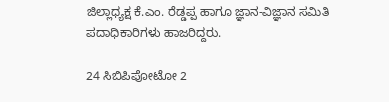ಜಿಲ್ಲಾಧ್ಯಕ್ಷ ಕೆ.ಎಂ. ರೆಡ್ಡಪ್ಪ ಹಾಗೂ ಜ್ಞಾನ-ವಿಜ್ಞಾನ ಸಮಿತಿ ಪದಾಧಿಕಾರಿಗಳು ಹಾಜರಿದ್ದರು.

24 ಸಿಬಿಪಿಪೋಟೋ 2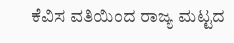ಕೆವಿಸ ವತಿಯಿಂದ ರಾಜ್ಯ ಮಟ್ಟದ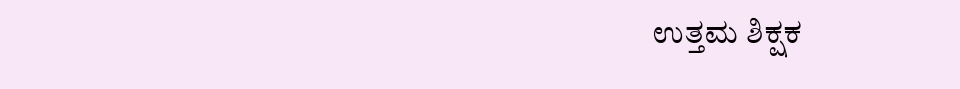ಉತ್ತಮ ಶಿಕ್ಷಕ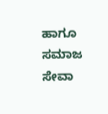ಹಾಗೂ ಸಮಾಜ ಸೇವಾ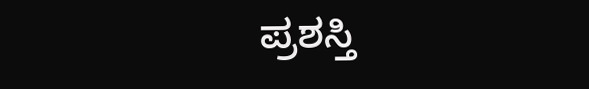ಪ್ರಶಸ್ತಿ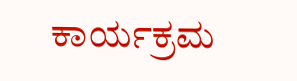ಕಾರ್ಯಕ್ರಮ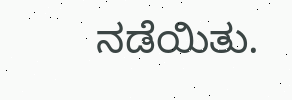ನಡೆಯಿತು.